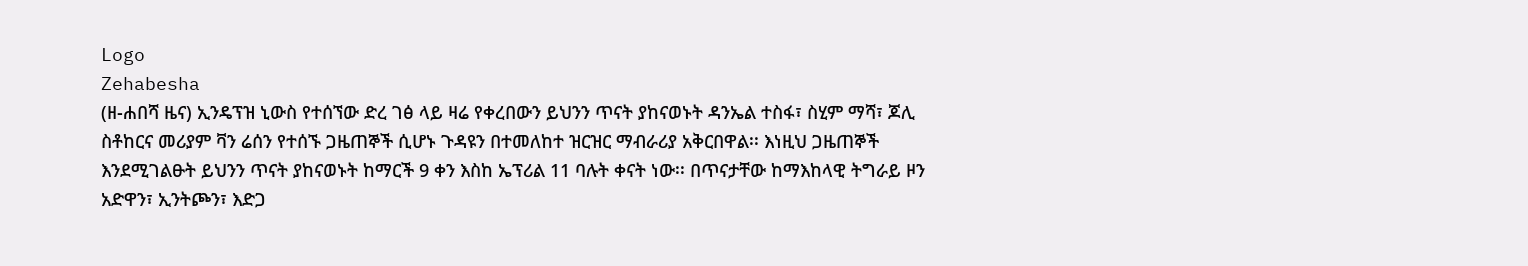Logo
Zehabesha
(ዘ-ሐበሻ ዜና) ኢንዴፕዝ ኒውስ የተሰኘው ድረ ገፅ ላይ ዛሬ የቀረበውን ይህንን ጥናት ያከናወኑት ዳንኤል ተስፋ፣ ስሂም ማሻ፣ ጆሊ ስቶከርና መሪያም ቫን ሬሰን የተሰኙ ጋዜጠኞች ሲሆኑ ጉዳዩን በተመለከተ ዝርዝር ማብራሪያ አቅርበዋል፡፡ እነዚህ ጋዜጠኞች እንደሚገልፁት ይህንን ጥናት ያከናወኑት ከማርች 9 ቀን እስከ ኤፕሪል 11 ባሉት ቀናት ነው፡፡ በጥናታቸው ከማእከላዊ ትግራይ ዞን አድዋን፣ ኢንትጮን፣ እድጋ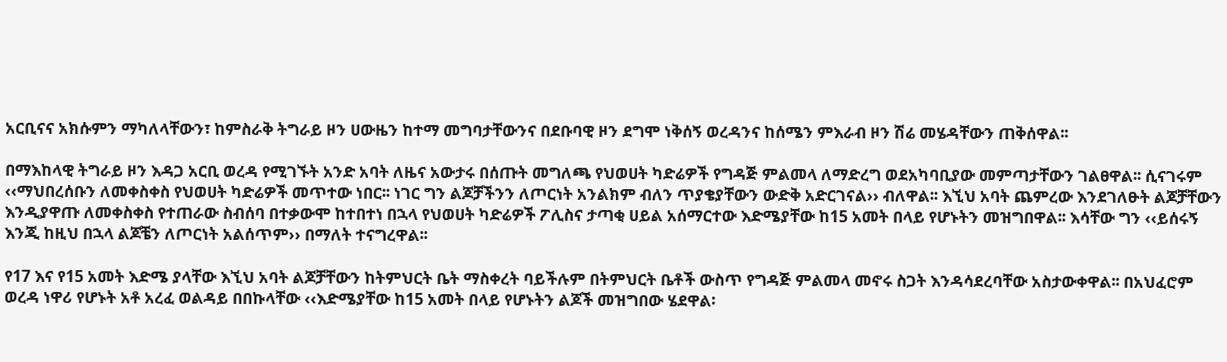አርቢናና አክሱምን ማካለላቸውን፣ ከምስራቅ ትግራይ ዞን ሀውዜን ከተማ መግባታቸውንና በደቡባዊ ዞን ደግሞ ነቅሰኝ ወረዳንና ከሰሜን ምእራብ ዞን ሽሬ መሄዳቸውን ጠቅሰዋል፡፡

በማእከላዊ ትግራይ ዞን እዳጋ አርቢ ወረዳ የሚገኙት አንድ አባት ለዜና አውታሩ በሰጡት መግለጫ የህወሀት ካድሬዎች የግዳጅ ምልመላ ለማድረግ ወደአካባቢያው መምጣታቸውን ገልፀዋል፡፡ ሲናገሩም ‹‹ማህበረሰቡን ለመቀስቀስ የህወሀት ካድሬዎች መጥተው ነበር፡፡ ነገር ግን ልጆቻችንን ለጦርነት አንልክም ብለን ጥያቄያቸውን ውድቅ አድርገናል›› ብለዋል፡፡ እኚህ አባት ጨምረው እንደገለፁት ልጆቻቸውን እንዲያዋጡ ለመቀስቀስ የተጠራው ስብሰባ በተቃውሞ ከተበተነ በኋላ የህወሀት ካድሬዎች ፖሊስና ታጣቂ ሀይል አሰማርተው እድሜያቸው ከ15 አመት በላይ የሆኑትን መዝግበዋል፡፡ እሳቸው ግን ‹‹ይሰሩኝ እንጂ ከዚህ በኋላ ልጆቼን ለጦርነት አልሰጥም›› በማለት ተናግረዋል፡፡

የ17 እና የ15 አመት እድሜ ያላቸው እኚህ አባት ልጆቻቸውን ከትምህርት ቤት ማስቀረት ባይችሉም በትምህርት ቤቶች ውስጥ የግዳጅ ምልመላ መኖሩ ስጋት እንዳሳደረባቸው አስታውቀዋል፡፡ በአህፈሮም ወረዳ ነዋሪ የሆኑት አቶ አረፈ ወልዳይ በበኩላቸው ‹‹እድሜያቸው ከ15 አመት በላይ የሆኑትን ልጆች መዝግበው ሄደዋል፡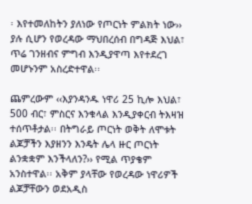፡ እየተመለከትን ያለነው የጦርነት ምልክት ነው›› ያሉ ሲሆን የወረዳው ማህበረሰብ በግዳጅ እህል፣ ጥሬ ገንዘብና ምግብ እንዲያዋጣ እየተደረገ መሆኑንም አስረድተዋል፡፡

ጨምረውም ‹‹እያንዳንዱ ነዋሪ 25 ኪሎ እህል፣ 500 ብር፣ ምስርና እንቁላል እንዲያቀርብ ትእዛዝ ተሰጥቶታል፡፡ በትግራይ ጦርነት ወቅት ለሞቱት ልጆቻችን እያዘንን እንዴት ሌላ ዙር ጦርነት ልንቋቋም እንችላለን?›› የሚል ጥያቄም አንስተዋል፡፡ አቅም ያላቸው የወረዳው ነዋሪዎች ልጆቻቸውን ወደአዲስ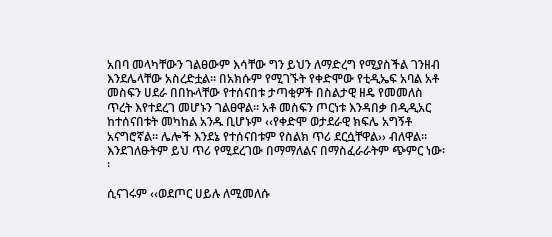አበባ መላካቸውን ገልፀውም እሳቸው ግን ይህን ለማድረግ የሚያስችል ገንዘብ እንደሌላቸው አስረድቷል፡፡ በአክሱም የሚገኙት የቀድሞው የቲዲኤፍ አባል አቶ መስፍን ሀደራ በበኩላቸው የተሰናበቱ ታጣቂዎች በስልታዊ ዘዴ የመመለስ ጥረት እየተደረገ መሆኑን ገልፀዋል፡፡ አቶ መስፍን ጦርነቱ እንዳበቃ በዲዲአር ከተሰናበቱት መካከል አንዱ ቢሆኑም ‹‹የቀድሞ ወታደራዊ ክፍሌ አግኝቶ አናግሮኛል፡፡ ሌሎች እንደኔ የተሰናበቱም የስልክ ጥሪ ደርሷቸዋል›› ብለዋል፡፡ እንደገለፁትም ይህ ጥሪ የሚደረገው በማማለልና በማስፈራራትም ጭምር ነው፡፡

ሲናገሩም ‹‹ወደጦር ሀይሉ ለሚመለሱ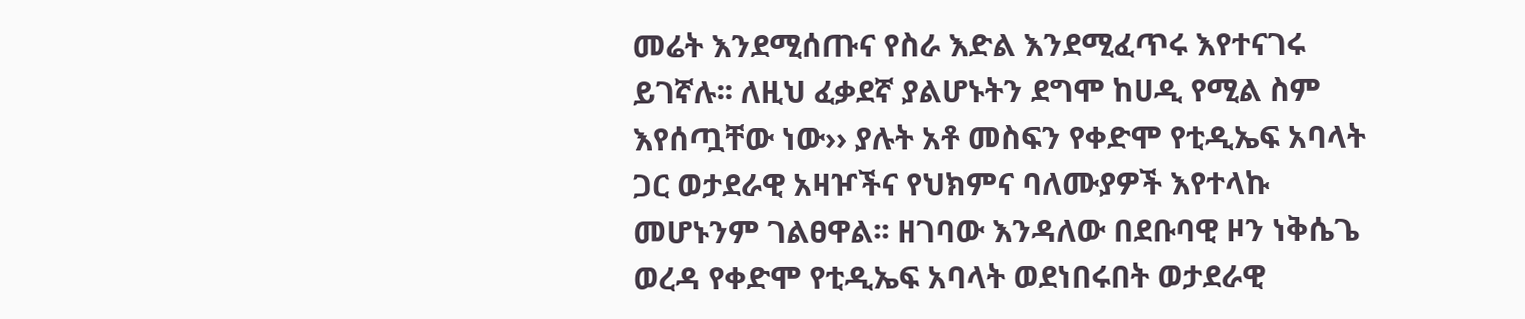መሬት እንደሚሰጡና የስራ እድል እንደሚፈጥሩ እየተናገሩ ይገኛሉ፡፡ ለዚህ ፈቃደኛ ያልሆኑትን ደግሞ ከሀዲ የሚል ስም እየሰጧቸው ነው›› ያሉት አቶ መስፍን የቀድሞ የቲዲኤፍ አባላት ጋር ወታደራዊ አዛዦችና የህክምና ባለሙያዎች እየተላኩ መሆኑንም ገልፀዋል፡፡ ዘገባው እንዳለው በደቡባዊ ዞን ነቅሴጌ ወረዳ የቀድሞ የቲዲኤፍ አባላት ወደነበሩበት ወታደራዊ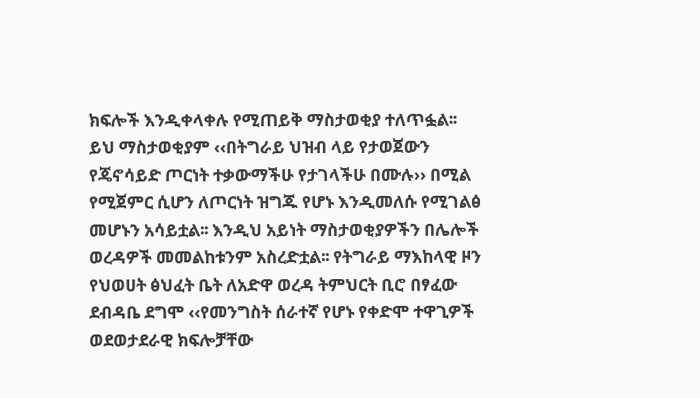ክፍሎች እንዲቀላቀሉ የሚጠይቅ ማስታወቂያ ተለጥፏል፡፡ ይህ ማስታወቂያም ‹‹በትግራይ ህዝብ ላይ የታወጀውን የጄኖሳይድ ጦርነት ተቃውማችሁ የታገላችሁ በሙሉ›› በሚል የሚጀምር ሲሆን ለጦርነት ዝግጁ የሆኑ እንዲመለሱ የሚገልፅ መሆኑን አሳይቷል፡፡ እንዲህ አይነት ማስታወቂያዎችን በሌሎች ወረዳዎች መመልከቱንም አስረድቷል፡፡ የትግራይ ማእከላዊ ዞን የህወሀት ፅህፈት ቤት ለአድዋ ወረዳ ትምህርት ቢሮ በፃፈው ደብዳቤ ደግሞ ‹‹የመንግስት ሰራተኛ የሆኑ የቀድሞ ተዋጊዎች ወደወታደራዊ ክፍሎቻቸው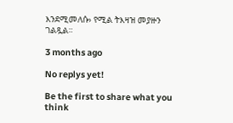እንደሚመለሱ› የሚል ትእዛዝ መያዙን ገልጿል፡፡

3 months ago

No replys yet!

Be the first to share what you think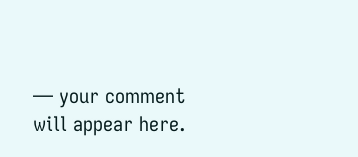— your comment will appear here.